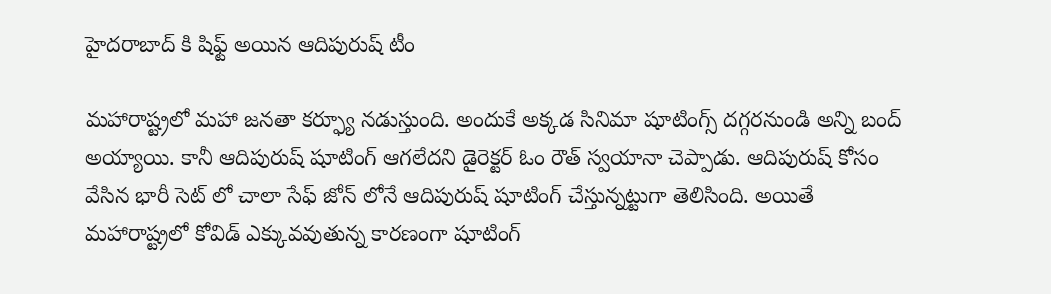హైదరాబాద్ కి షిఫ్ట్ అయిన ఆదిపురుష్ టీం

మహారాష్ట్రలో మహా జనతా కర్ఫ్యూ నడుస్తుంది. అందుకే అక్కడ సినిమా షూటింగ్స్ దగ్గరనుండి అన్ని బంద్ అయ్యాయి. కానీ ఆదిపురుష్ షూటింగ్ ఆగలేదని డైరెక్టర్ ఓం రౌత్ స్వయానా చెప్పాడు. ఆదిపురుష్ కోసం వేసిన భారీ సెట్ లో చాలా సేఫ్ జోన్ లోనే ఆదిపురుష్ షూటింగ్ చేస్తున్నట్టుగా తెలిసింది. అయితే మహారాష్ట్రలో కోవిడ్ ఎక్కువవుతున్న కారణంగా షూటింగ్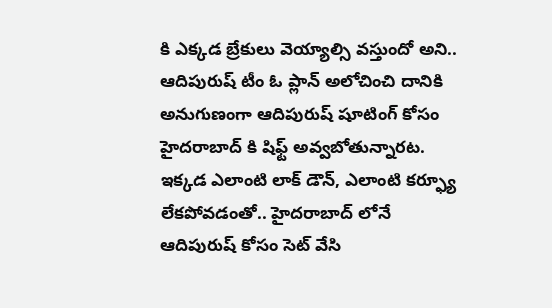కి ఎక్కడ బ్రేకులు వెయ్యాల్సి వస్తుందో అని.. ఆదిపురుష్ టీం ఓ ప్లాన్ అలోచించి దానికి అనుగుణంగా ఆదిపురుష్ షూటింగ్ కోసం హైదరాబాద్ కి షిఫ్ట్ అవ్వబోతున్నారట. ఇక్కడ ఎలాంటి లాక్ డౌన్, ఎలాంటి కర్ఫ్యూ లేకపోవడంతో.. హైదరాబాద్ లోనే ఆదిపురుష్ కోసం సెట్ వేసి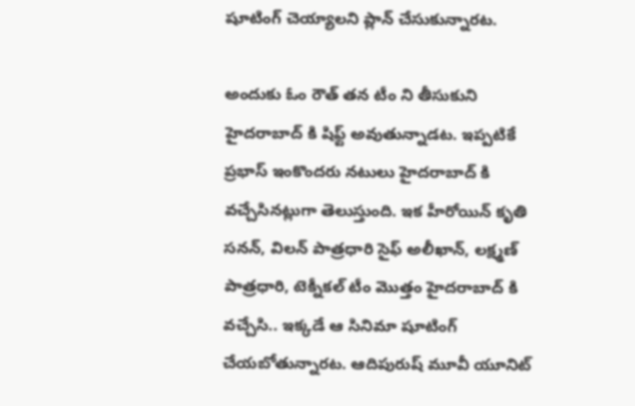షూటింగ్ చెయ్యాలని ప్లాన్ చేసుకున్నారట.

అందుకు ఓం రౌత్ తన టీం ని తీసుకుని హైదరాబాద్ కి షిఫ్ట్ అవుతున్నాడట. ఇప్పటికే ప్రభాస్ ఇంకొందరు నటులు హైదరాబాద్ కి వచ్చేసినట్లుగా తెలుస్తుంది. ఇక హీరోయిన్ కృతి సనన్, విలన్ పాత్రధారి సైఫ్ అలీఖాన్, లక్ష్మణ్ పాత్రధారి, టెక్నీకల్ టీం మొత్తం హైదరాబాద్ కి వచ్చేసి.. ఇక్కడే ఆ సినిమా షూటింగ్ చేయబోతున్నారట. ఆదిపురుష్ మూవీ యూనిట్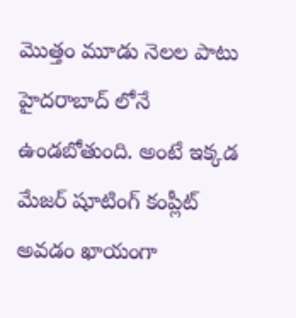మొత్తం మూడు నెలల పాటు హైదరాబాద్ లోనే ఉండబోతుంది. అంటే ఇక్కడ మేజర్ షూటింగ్ కంప్లీట్ అవడం ఖాయంగా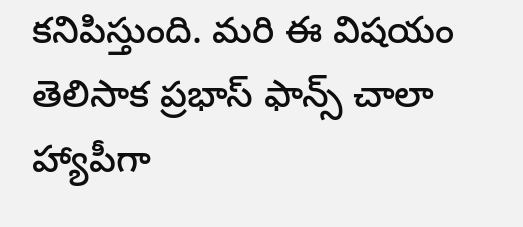కనిపిస్తుంది. మరి ఈ విషయం తెలిసాక ప్రభాస్ ఫాన్స్ చాలా హ్యాపీగా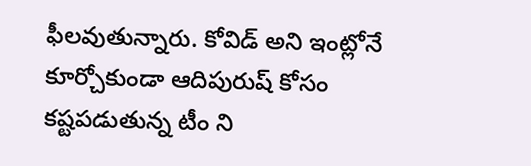ఫీలవుతున్నారు. కోవిడ్ అని ఇంట్లోనే కూర్చోకుండా ఆదిపురుష్ కోసం కష్టపడుతున్న టీం ని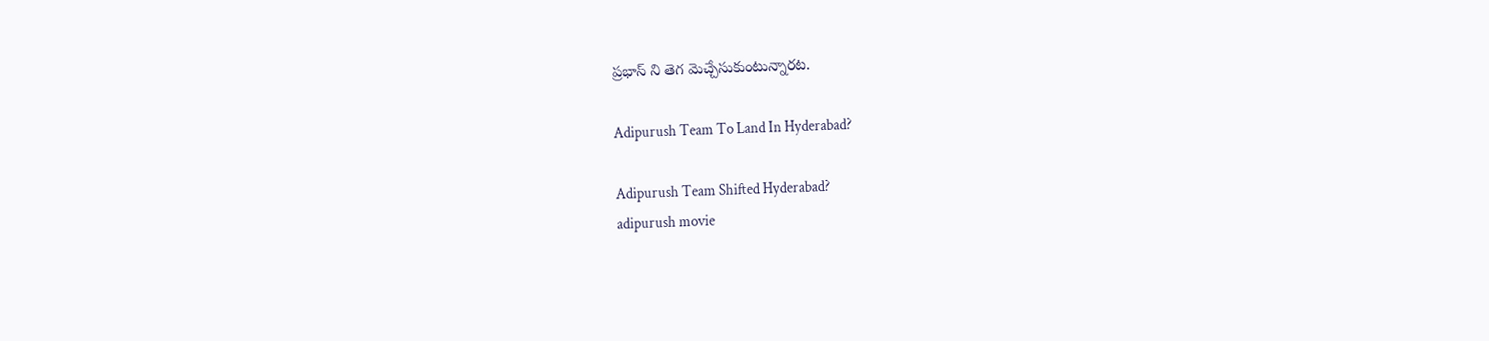ప్రభాస్ ని తెగ మెచ్చేసుకుంటున్నారట.

Adipurush Team To Land In Hyderabad?

Adipurush Team Shifted Hyderabad?
adipurush movie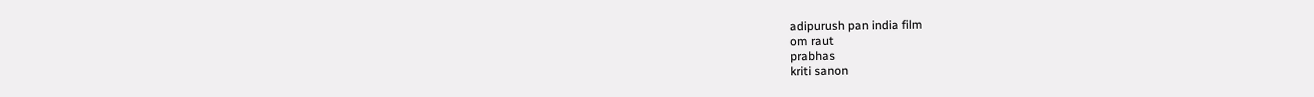adipurush pan india film
om raut
prabhas
kriti sanon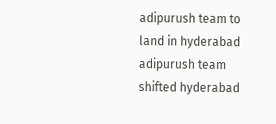adipurush team to land in hyderabad
adipurush team shifted hyderabad